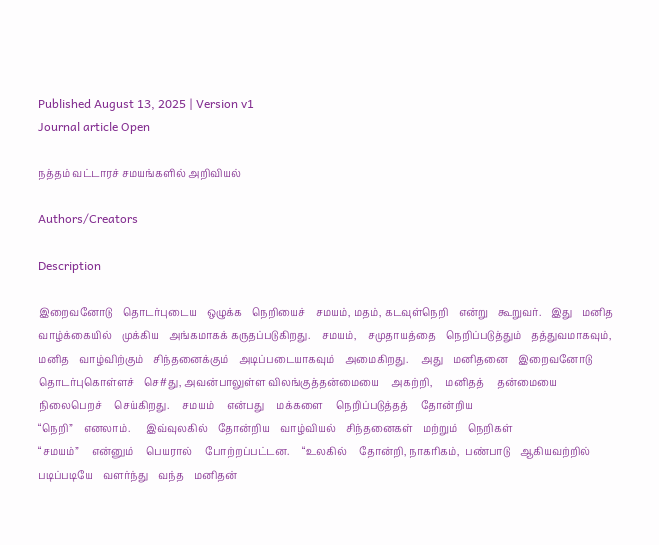Published August 13, 2025 | Version v1
Journal article Open

நத்தம் வட்டாரச் சமயங்களில் அறிவியல்

Authors/Creators

Description

இறைவனோடு    தொடர்புடைய    ஒழுக்க    நெறியைச்    சமயம், மதம், கடவுள்நெறி    என்று    கூறுவர்.    இது    மனித    வாழ்க்கையில்    முக்கிய    அங்கமாகக் கருதப்படுகிறது.    சமயம்,    சமுதாயத்தை    நெறிப்படுத்தும்    தத்துவமாகவும்,  மனித    வாழ்விற்கும்    சிந்தனைக்கும்    அடிப்படையாகவும்    அமைகிறது.     அது    மனிதனை    இறைவனோடு    தொடர்புகொள்ளச்    செ#து, அவன்பாலுள்ள விலங்குத்தன்மையை     அகற்றி,     மனிதத்     தன்மையை     நிலைபெறச்     செய்கிறது.     சமயம்     என்பது     மக்களை     நெறிப்படுத்தத்     தோன்றிய
“நெறி”    எனலாம்.      இவ்வுலகில்    தோன்றிய    வாழ்வியல்    சிந்தனைகள்    மற்றும்    நெறிகள்
“சமயம்”     என்னும்     பெயரால்     போற்றப்பட்டன.     “உலகில்     தோன்றி, நாகரிகம்,  பண்பாடு    ஆகியவற்றில்    படிப்படியே    வளர்ந்து    வந்த    மனிதன்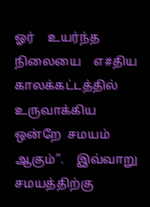ஓர்    உயர்ந்த    நிலையை    எ#திய    காலக்கட்டத்தில்    உருவாக்கிய    ஒன்றே  சமயம்    ஆகும்”.    இவ்வாறு    சமயத்திற்கு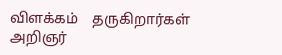விளக்கம்    தருகிறார்கள்    அறிஞர்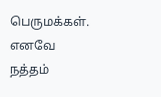பெருமக்கள்.    எனவே        நத்தம்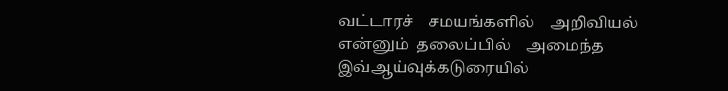வட்டாரச்    சமயங்களில்    அறிவியல்    என்னும்  தலைப்பில்    அமைந்த    இவ்ஆய்வுக்கடுரையில்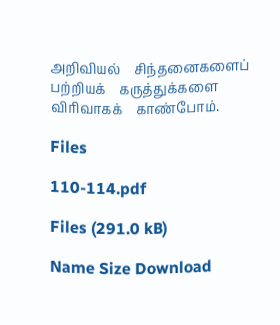அறிவியல்    சிந்தனைகளைப்  பற்றியக்    கருத்துக்களை    விரிவாகக்    காண்போம்.

Files

110-114.pdf

Files (291.0 kB)

Name Size Download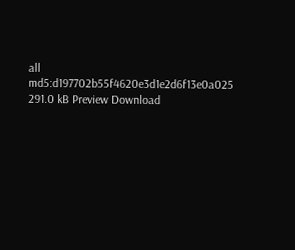all
md5:d197702b55f4620e3d1e2d6f13e0a025
291.0 kB Preview Download